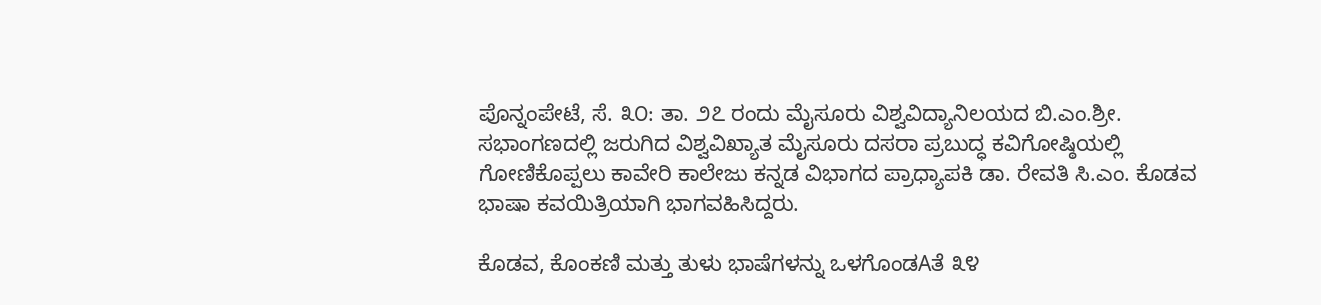ಪೊನ್ನಂಪೇಟೆ, ಸೆ. ೩೦: ತಾ. ೨೭ ರಂದು ಮೈಸೂರು ವಿಶ್ವವಿದ್ಯಾನಿಲಯದ ಬಿ.ಎಂ.ಶ್ರೀ. ಸಭಾಂಗಣದಲ್ಲಿ ಜರುಗಿದ ವಿಶ್ವವಿಖ್ಯಾತ ಮೈಸೂರು ದಸರಾ ಪ್ರಬುದ್ಧ ಕವಿಗೋಷ್ಠಿಯಲ್ಲಿ ಗೋಣಿಕೊಪ್ಪಲು ಕಾವೇರಿ ಕಾಲೇಜು ಕನ್ನಡ ವಿಭಾಗದ ಪ್ರಾಧ್ಯಾಪಕಿ ಡಾ. ರೇವತಿ ಸಿ.ಎಂ. ಕೊಡವ ಭಾಷಾ ಕವಯಿತ್ರಿಯಾಗಿ ಭಾಗವಹಿಸಿದ್ದರು.

ಕೊಡವ, ಕೊಂಕಣಿ ಮತ್ತು ತುಳು ಭಾಷೆಗಳನ್ನು ಒಳಗೊಂಡAತೆ ೩೪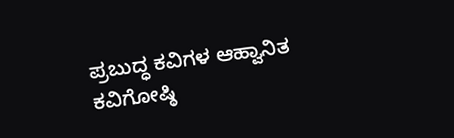ಪ್ರಬುದ್ಧ ಕವಿಗಳ ಆಹ್ವಾನಿತ ಕವಿಗೋಷ್ಠಿ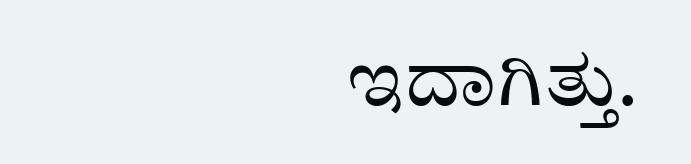ಇದಾಗಿತ್ತು.